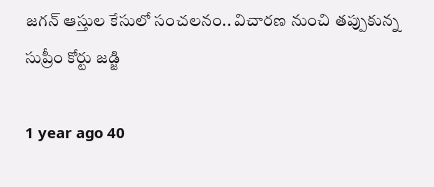జగన్ ఆస్తుల కేసులో సంచలనం.. విచారణ నుంచి తప్పుకున్న సుప్రీం కోర్టు జడ్జి

1 year ago 40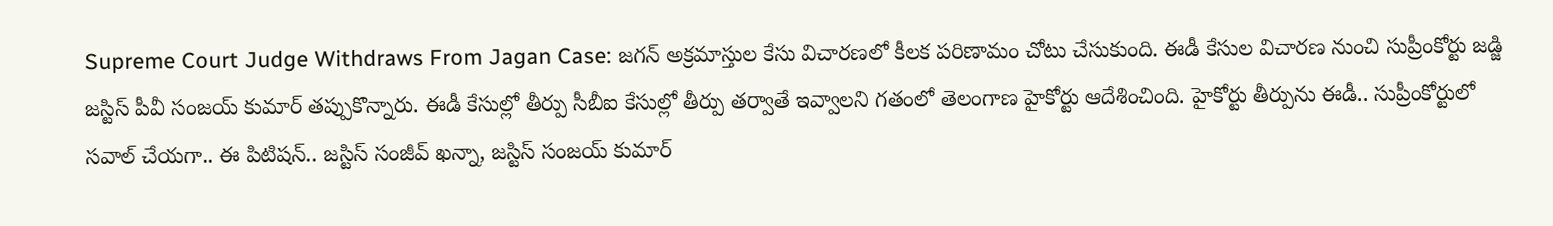Supreme Court Judge Withdraws From Jagan Case: జగన్‌ అక్రమాస్తుల కేసు విచారణలో కీలక పరిణామం చోటు చేసుకుంది. ఈడీ కేసుల విచారణ నుంచి సుప్రీంకోర్టు జడ్జి జస్టిస్‌ పీవీ సంజయ్‌ కుమార్‌ తప్పుకొన్నారు. ఈడీ కేసుల్లో తీర్పు సీబీఐ కేసుల్లో తీర్పు తర్వాతే ఇవ్వాలని గతంలో తెలంగాణ హైకోర్టు ఆదేశించింది. హైకోర్టు తీర్పును ఈడీ.. సుప్రీంకోర్టులో సవాల్‌ చేయగా.. ఈ పిటిషన్‌.. జస్టిస్‌ సంజీవ్‌ ఖన్నా, జస్టిస్‌ సంజయ్‌ కుమార్‌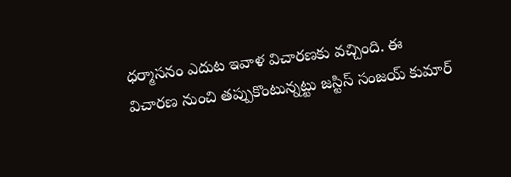ధర్మాసనం ఎదుట ఇవాళ విచారణకు వచ్చింది. ఈ విచారణ నుంచి తప్పుకొంటున్నట్టు జస్టిస్‌ సంజయ్‌ కుమార్‌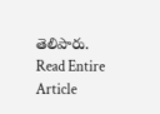తెలిపారు.
Read Entire Article